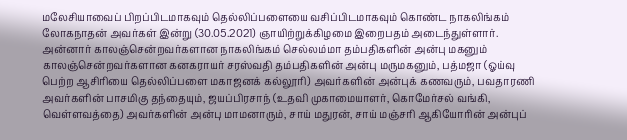மலேசியாவைப் பிறப்பிடமாகவும் தெல்லிப்பளையை வசிப்பிடமாகவும் கொண்ட நாகலிங்கம் லோகநாதன் அவர்கள் இன்று (30.05.2021) ஞாயிற்றுக்கிழமை இறைபதம் அடைந்துள்ளார். அன்னார் காலஞ்சென்றவர்களான நாகலிங்கம் செல்லம்மா தம்பதிகளின் அன்பு மகனும் காலஞ்சென்றவர்களான கனகராயர் சரஸ்வதி தம்பதிகளின் அன்பு மருமகனும், பத்மஜா (ஓய்வு பெற்ற ஆசிரியை தெல்லிப்பளை மகாஜனக் கல்லூரி) அவர்களின் அன்புக் கணவரும், பவதாரணி அவர்களின் பாசமிகு தந்தையும், ஜயப்பிரசாந் (உதவி முகாமையாளர், கொமேர்சல் வங்கி, வெள்ளவத்தை) அவர்களின் அன்பு மாமனாரும், சாய் மதுரன், சாய் மஞ்சரி ஆகியோரின் அன்புப்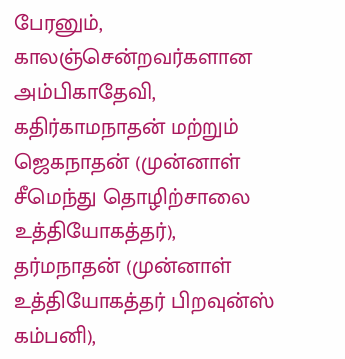பேரனும், காலஞ்சென்றவர்களான அம்பிகாதேவி, கதிர்காமநாதன் மற்றும் ஜெகநாதன் (முன்னாள் சீமெந்து தொழிற்சாலை உத்தியோகத்தர்), தர்மநாதன் (முன்னாள் உத்தியோகத்தர் பிறவுன்ஸ் கம்பனி),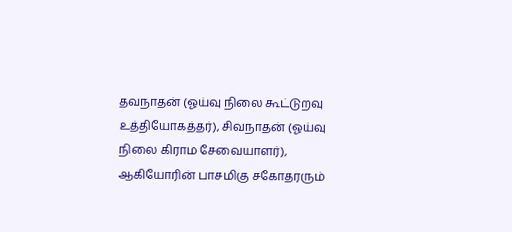தவநாதன் (ஓய்வு நிலை கூட்டுறவு உத்தியோகத்தர்), சிவநாதன் (ஓய்வு நிலை கிராம சேவையாளர்), ஆகியோரின் பாசமிகு சகோதரரும்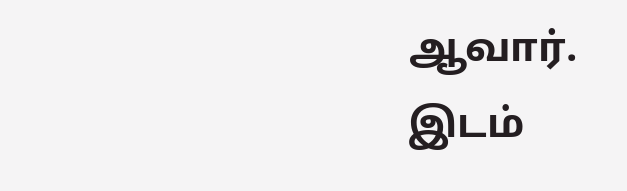ஆவார்.
இடம்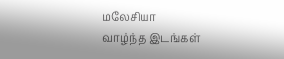மலேசியா
வாழ்ந்த இடங்கள்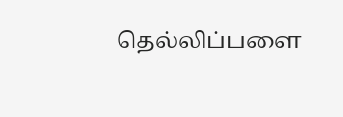தெல்லிப்பளை